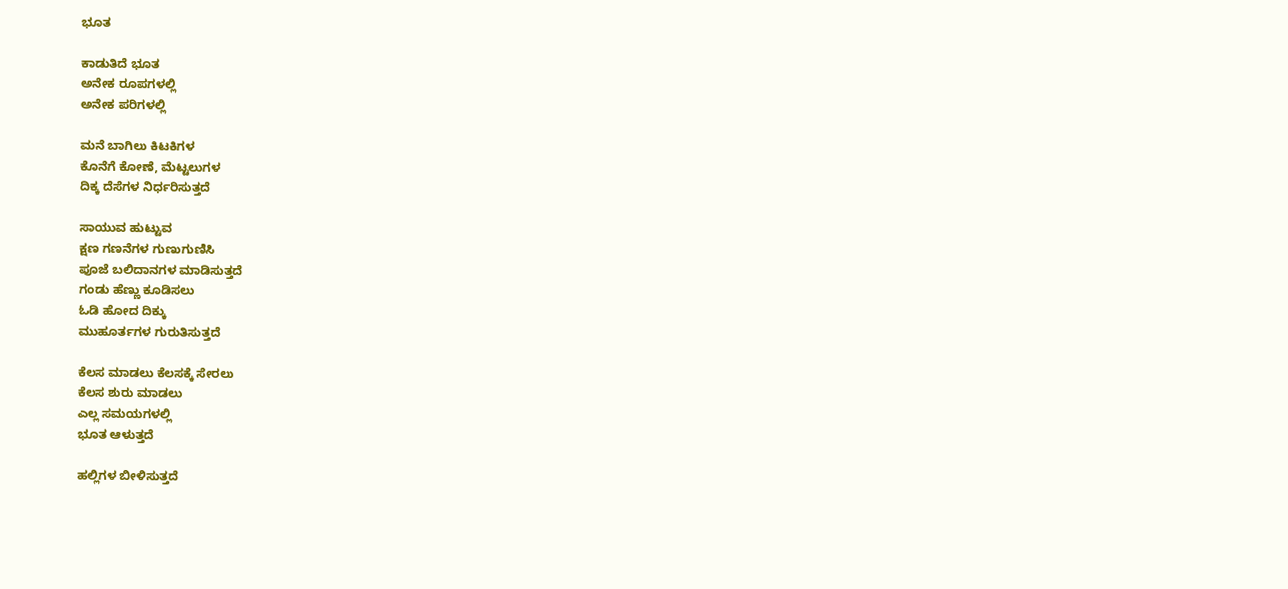ಭೂತ

ಕಾಡುತಿದೆ ಭೂತ
ಅನೇಕ ರೂಪಗಳಲ್ಲಿ
ಅನೇಕ ಪರಿಗಳಲ್ಲಿ

ಮನೆ ಬಾಗಿಲು ಕಿಟಕಿಗಳ
ಕೊನೆಗೆ ಕೋಣೆ, ಮೆಟ್ಟಲುಗಳ
ದಿಕ್ಕ ದೆಸೆಗಳ ನಿರ್ಧರಿಸುತ್ತದೆ

ಸಾಯುವ ಹುಟ್ಟುವ
ಕ್ಷಣ ಗಣನೆಗಳ ಗುಣುಗುಣಿಸಿ
ಪೂಜೆ ಬಲಿದಾನಗಳ ಮಾಡಿಸುತ್ತದೆ
ಗಂಡು ಹೆಣ್ಣು ಕೂಡಿಸಲು
ಓಡಿ ಹೋದ ದಿಕ್ಕು
ಮುಹೂರ್ತಗಳ ಗುರುತಿಸುತ್ತದೆ

ಕೆಲಸ ಮಾಡಲು ಕೆಲಸಕ್ಕೆ ಸೇರಲು
ಕೆಲಸ ಶುರು ಮಾಡಲು
ಎಲ್ಲ ಸಮಯಗಳಲ್ಲಿ
ಭೂತ ಆಳುತ್ತದೆ

ಹಲ್ಲಿಗಳ ಬೀಳಿಸುತ್ತದೆ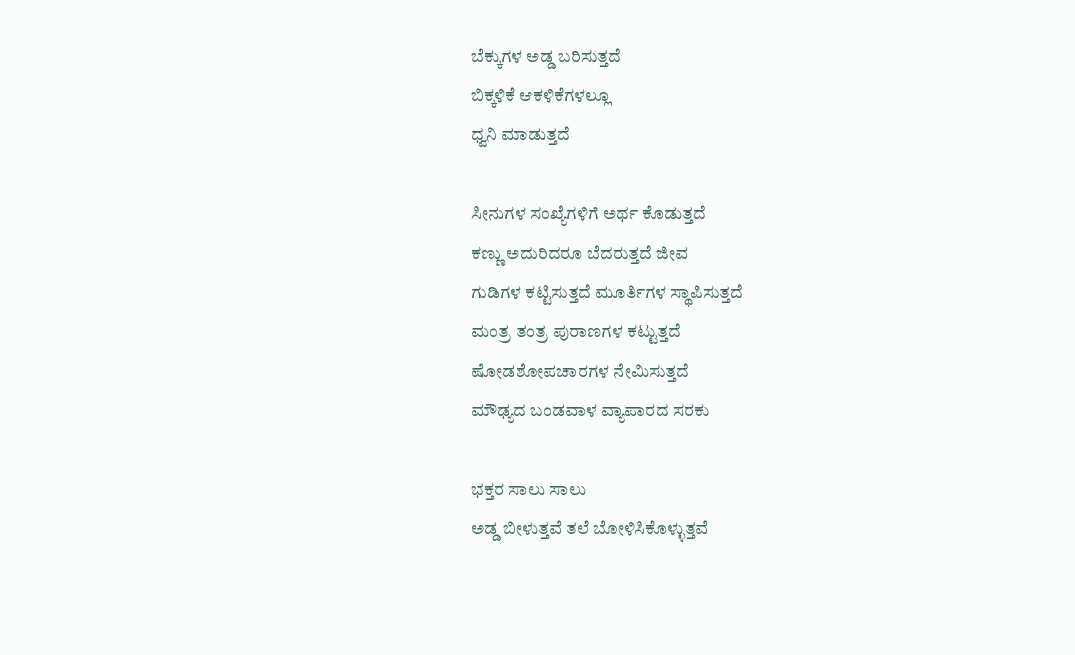ಬೆಕ್ಕುಗಳ ಅಡ್ಡ ಬರಿಸುತ್ತದೆ
ಬಿಕ್ಕಳಿಕೆ ಆಕಳಿಕೆಗಳಲ್ಲೂ
ಧ್ವನಿ ಮಾಡುತ್ತದೆ

ಸೀನುಗಳ ಸಂಖ್ಯೆಗಳಿಗೆ ಅರ್ಥ ಕೊಡುತ್ತದೆ
ಕಣ್ಣು ಅದುರಿದರೂ ಬೆದರುತ್ತದೆ ಜೀವ
ಗುಡಿಗಳ ಕಟ್ಟಿಸುತ್ತದೆ ಮೂರ್ತಿಗಳ ಸ್ಥಾಪಿಸುತ್ತದೆ
ಮಂತ್ರ ತಂತ್ರ ಪುರಾಣಗಳ ಕಟ್ಟುತ್ತದೆ
ಷೋಡಶೋಪಚಾರಗಳ ನೇಮಿಸುತ್ತದೆ
ಮೌಢ್ಯದ ಬಂಡವಾಳ ವ್ಯಾಪಾರದ ಸರಕು

ಭಕ್ತರ ಸಾಲು ಸಾಲು
ಅಡ್ಡ ಬೀಳುತ್ತವೆ ತಲೆ ಬೋಳಿಸಿಕೊಳ್ಳುತ್ತವೆ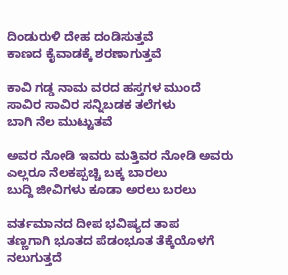ದಿಂಡುರುಳಿ ದೇಹ ದಂಡಿಸುತ್ತವೆ
ಕಾಣದ ಕೈವಾಡಕ್ಕೆ ಶರಣಾಗುತ್ತವೆ

ಕಾವಿ ಗಡ್ಡ ನಾಮ ವರದ ಹಸ್ತಗಳ ಮುಂದೆ
ಸಾವಿರ ಸಾವಿರ ಸನ್ನಿಬಡಕ ತಲೆಗಳು
ಬಾಗಿ ನೆಲ ಮುಟ್ಟುತವೆ

ಅವರ ನೋಡಿ ಇವರು ಮತ್ತಿವರ ನೋಡಿ ಅವರು
ಎಲ್ಲರೂ ನೆಲಕಪ್ಪಚ್ಚಿ ಬಕ್ಕ ಬಾರಲು
ಬುದ್ದಿ ಜೀವಿಗಳು ಕೂಡಾ ಅರಲು ಬರಲು

ವರ್ತಮಾನದ ದೀಪ ಭವಿಷ್ಯದ ತಾಪ
ತಣ್ಣಗಾಗಿ ಭೂತದ ಪೆಡಂಭೂತ ತೆಕ್ಕೆಯೊಳಗೆ
ನಲುಗುತ್ತದೆ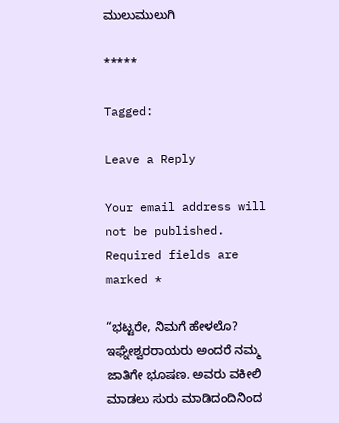ಮುಲುಮುಲುಗಿ

*****

Tagged:

Leave a Reply

Your email address will not be published. Required fields are marked *

“ಭಟ್ಟರೇ, ನಿಮಗೆ ಹೇಳಲೊ? ಇಘ್ನೇಶ್ವರರಾಯರು ಅಂದರೆ ನಮ್ಮ ಜಾತಿಗೇ ಭೂಷಣ. ಅವರು ವಕೀಲಿ ಮಾಡಲು ಸುರು ಮಾಡಿದಂದಿನಿಂದ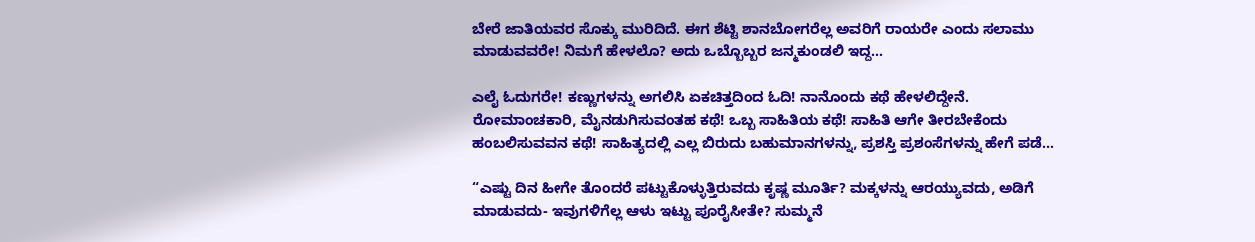ಬೇರೆ ಜಾತಿಯವರ ಸೊಕ್ಕು ಮುರಿದಿದೆ. ಈಗ ಶೆಟ್ಟಿ ಶಾನಬೋಗರೆಲ್ಲ ಅವರಿಗೆ ರಾಯರೇ ಎಂದು ಸಲಾಮು ಮಾಡುವವರೇ! ನಿಮಗೆ ಹೇಳಲೊ? ಅದು ಒಬ್ಬೊಬ್ಬರ ಜನ್ಮಕುಂಡಲಿ ಇದ್ದ...

ಎಲೈ ಓದುಗರೇ! ಕಣ್ಣುಗಳನ್ನು ಅಗಲಿಸಿ ಏಕಚಿತ್ತದಿಂದ ಓದಿ! ನಾನೊಂದು ಕಥೆ ಹೇಳಲಿದ್ದೇನೆ. ರೋಮಾಂಚಕಾರಿ, ಮೈನಡುಗಿಸುವಂತಹ ಕಥೆ! ಒಬ್ಬ ಸಾಹಿತಿಯ ಕಥೆ! ಸಾಹಿತಿ ಆಗೇ ತೀರಬೇಕೆಂದು ಹಂಬಲಿಸುವವನ ಕಥೆ! ಸಾಹಿತ್ಯದಲ್ಲಿ ಎಲ್ಲ ಬಿರುದು ಬಹುಮಾನಗಳನ್ನು, ಪ್ರಶಸ್ತಿ ಪ್ರಶಂಸೆಗಳನ್ನು ಹೇಗೆ ಪಡೆ...

“ಎಷ್ಟು ದಿನ ಹೀಗೇ ತೊಂದರೆ ಪಟ್ಟುಕೊಳ್ಳುತ್ತಿರುವದು ಕೃಷ್ಣ ಮೂರ್ತಿ? ಮಕ್ಕಳನ್ನು ಆರಯ್ಯುವದು, ಅಡಿಗೆ ಮಾಡುವದು- ಇವುಗಳಿಗೆಲ್ಲ ಆಳು ಇಟ್ಟು ಪೂರೈಸೀತೇ? ಸುಮ್ಮನೆ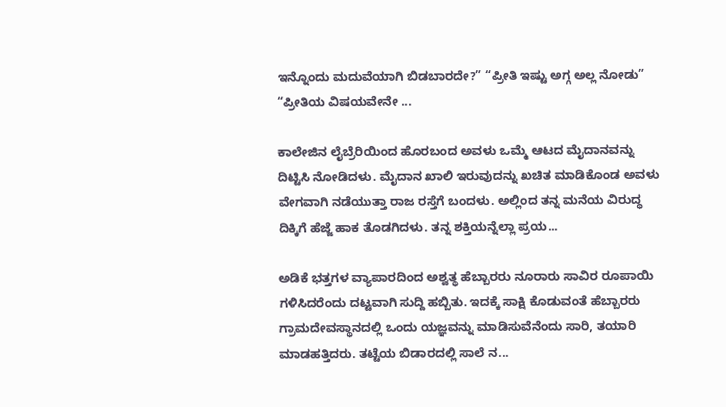ಇನ್ನೊಂದು ಮದುವೆಯಾಗಿ ಬಿಡಬಾರದೇ?” “ಪ್ರೀತಿ ಇಷ್ಟು ಅಗ್ಗ ಅಲ್ಲ ನೋಡು” “ಪ್ರೀತಿಯ ವಿಷಯವೇನೇ ...

ಕಾಲೇಜಿನ ಲೈಬ್ರೆರಿಯಿಂದ ಹೊರಬಂದ ಅವಳು ಒಮ್ಮೆ ಆಟದ ಮೈದಾನವನ್ನು ದಿಟ್ಟಿಸಿ ನೋಡಿದಳು. ಮೈದಾನ ಖಾಲಿ ಇರುವುದನ್ನು ಖಚಿತ ಮಾಡಿಕೊಂಡ ಅವಳು ವೇಗವಾಗಿ ನಡೆಯುತ್ತಾ ರಾಜ ರಸ್ತೆಗೆ ಬಂದಳು. ಅಲ್ಲಿಂದ ತನ್ನ ಮನೆಯ ವಿರುದ್ಧ ದಿಕ್ಕಿಗೆ ಹೆಜ್ಜೆ ಹಾಕ ತೊಡಗಿದಳು. ತನ್ನ ಶಕ್ತಿಯನ್ನೆಲ್ಲಾ ಪ್ರಯ...

ಅಡಿಕೆ ಭತ್ತಗಳ ವ್ಯಾಪಾರದಿಂದ ಅಶ್ವತ್ಥ ಹೆಬ್ಬಾರರು ನೂರಾರು ಸಾವಿರ ರೂಪಾಯಿ ಗಳಿಸಿದರೆಂದು ದಟ್ಟವಾಗಿ ಸುದ್ದಿ ಹಬ್ಬಿತು. ಇದಕ್ಕೆ ಸಾಕ್ಷಿ ಕೊಡುವಂತೆ ಹೆಬ್ಬಾರರು ಗ್ರಾಮದೇವಸ್ಥಾನದಲ್ಲಿ ಒಂದು ಯಜ್ಞವನ್ನು ಮಾಡಿಸುವೆನೆಂದು ಸಾರಿ, ತಯಾರಿ ಮಾಡಹತ್ತಿದರು. ತಟ್ಟೆಯ ಬಿಡಾರದಲ್ಲಿ ಸಾಲೆ ನ...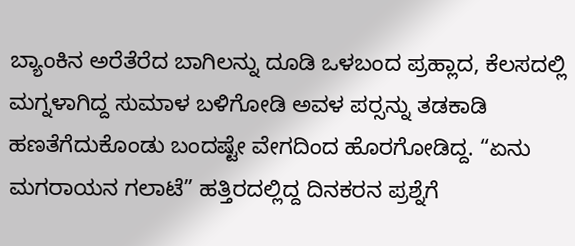ಬ್ಯಾಂಕಿನ ಅರೆತೆರೆದ ಬಾಗಿಲನ್ನು ದೂಡಿ ಒಳಬಂದ ಪ್ರಹ್ಲಾದ, ಕೆಲಸದಲ್ಲಿ ಮಗ್ನಳಾಗಿದ್ದ ಸುಮಾಳ ಬಳಿಗೋಡಿ ಅವಳ ಪರ್‍ಸನ್ನು ತಡಕಾಡಿ ಹಣತೆಗೆದುಕೊಂಡು ಬಂದಷ್ಟೇ ವೇಗದಿಂದ ಹೊರಗೋಡಿದ್ದ. “ಏನು ಮಗರಾಯನ ಗಲಾಟೆ” ಹತ್ತಿರದಲ್ಲಿದ್ದ ದಿನಕರನ ಪ್ರಶ್ನೆಗೆ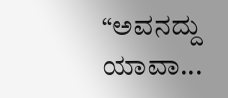“ಅವನದ್ದು ಯಾವಾ...